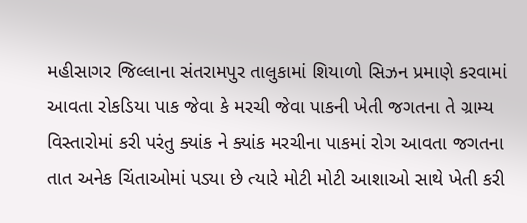મહીસાગર જિલ્લાના સંતરામપુર તાલુકામાં શિયાળો સિઝન પ્રમાણે કરવામાં આવતા રોકડિયા પાક જેવા કે મરચી જેવા પાકની ખેતી જગતના તે ગ્રામ્ય વિસ્તારોમાં કરી પરંતુ ક્યાંક ને ક્યાંક મરચીના પાકમાં રોગ આવતા જગતના તાત અનેક ચિંતાઓમાં પડ્યા છે ત્યારે મોટી મોટી આશાઓ સાથે ખેતી કરી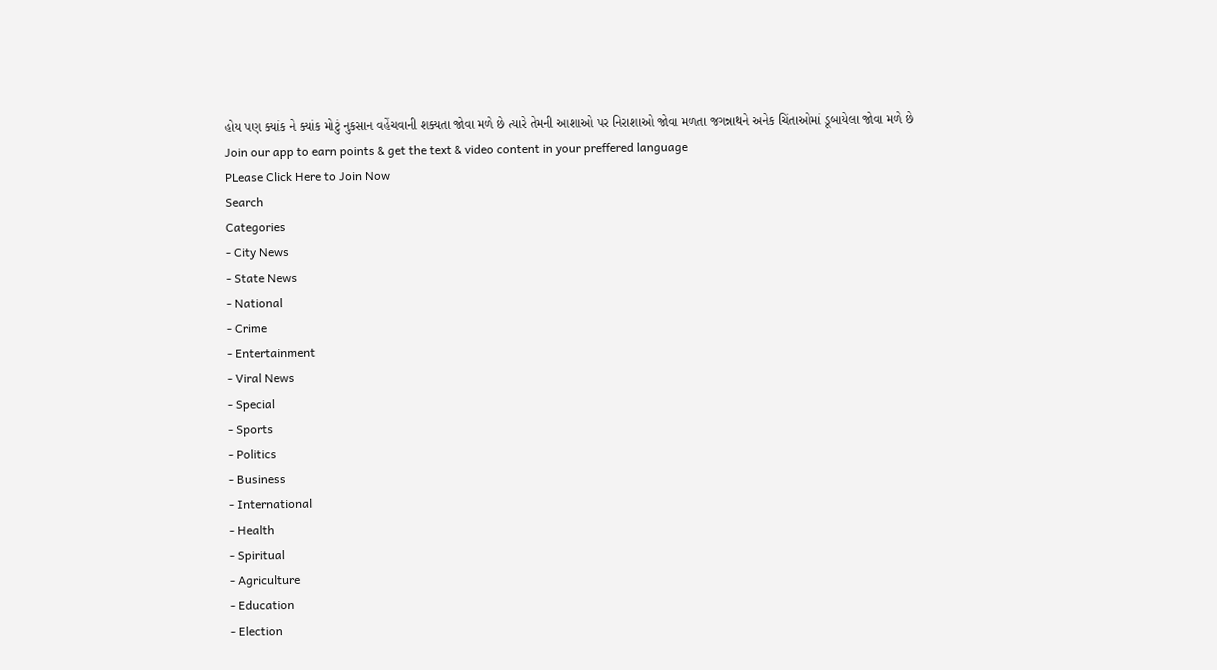હોય પણ ક્યાંક ને ક્યાંક મોટું નુકસાન વહેંચવાની શક્યતા જોવા મળે છે ત્યારે તેમની આશાઓ પર નિરાશાઓ જોવા મળતા જગન્નાથને અનેક ચિંતાઓમાં ડૂબાયેલા જોવા મળે છે
Join our app to earn points & get the text & video content in your preffered language
PLease Click Here to Join Now
Search
Categories
- City News
- State News
- National
- Crime
- Entertainment
- Viral News
- Special
- Sports
- Politics
- Business
- International
- Health
- Spiritual
- Agriculture
- Education
- Election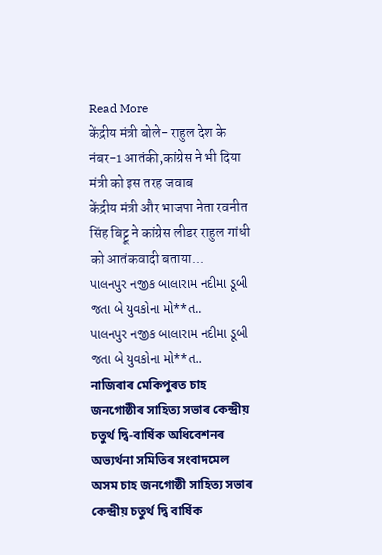Read More
केंद्रीय मंत्री बोले- राहुल देश के नंबर-1 आतंकी,कांग्रेस ने भी दिया मंत्री को इस तरह जवाब
केंद्रीय मंत्री और भाजपा नेता रवनीत सिंह बिट्टू ने कांग्रेस लीडर राहुल गांधी को आतंकवादी बताया...
પાલનપુર નજીક બાલારામ નદીમા ડૂબી જતા બે યુવકોના મો**ત..
પાલનપુર નજીક બાલારામ નદીમા ડૂબી જતા બે યુવકોના મો**ત..
নাজিৰাৰ মেকিপুৰত চাহ জনগোষ্ঠীৰ সাহিত্য সভাৰ কেন্দ্ৰীয় চতুৰ্থ দ্বি-বাৰ্ষিক অধিবেশনৰ অভ্যৰ্থনা সমিতিৰ সংবাদমেল
অসম চাহ জনগোষ্ঠী সাহিত্য সভাৰ কেন্দ্ৰীয় চতুৰ্থ দ্বি বাৰ্ষিক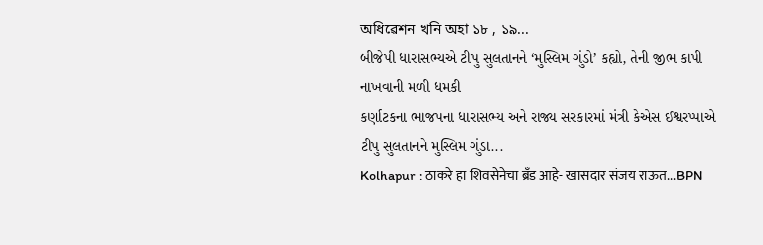অধিৱেশন খনি অহা ১৮ , ১৯...
બીજેપી ધારાસભ્યએ ટીપુ સુલતાનને ‘મુસ્લિમ ગુંડો’ કહ્યો, તેની જીભ કાપી નાખવાની મળી ધમકી
કર્ણાટકના ભાજપના ધારાસભ્ય અને રાજ્ય સરકારમાં મંત્રી કેએસ ઈશ્વરપ્પાએ ટીપુ સુલતાનને મુસ્લિમ ગુંડા...
Kolhapur : ठाकरे हा शिवसेनेचा ब्रँड आहे- खासदार संजय राऊत...BPN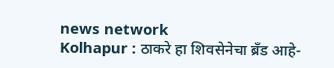news network
Kolhapur : ठाकरे हा शिवसेनेचा ब्रँड आहे-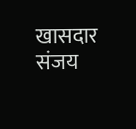खासदार संजय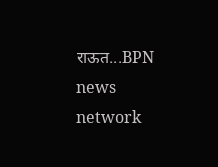राऊत...BPN news network